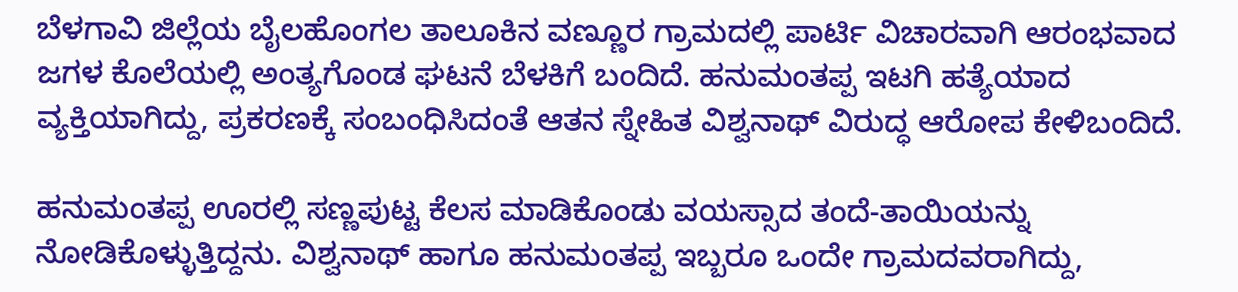ಬೆಳಗಾವಿ ಜಿಲ್ಲೆಯ ಬೈಲಹೊಂಗಲ ತಾಲೂಕಿನ ವಣ್ಣೂರ ಗ್ರಾಮದಲ್ಲಿ ಪಾರ್ಟಿ ವಿಚಾರವಾಗಿ ಆರಂಭವಾದ ಜಗಳ ಕೊಲೆಯಲ್ಲಿ ಅಂತ್ಯಗೊಂಡ ಘಟನೆ ಬೆಳಕಿಗೆ ಬಂದಿದೆ. ಹನುಮಂತಪ್ಪ ಇಟಗಿ ಹತ್ಯೆಯಾದ ವ್ಯಕ್ತಿಯಾಗಿದ್ದು, ಪ್ರಕರಣಕ್ಕೆ ಸಂಬಂಧಿಸಿದಂತೆ ಆತನ ಸ್ನೇಹಿತ ವಿಶ್ವನಾಥ್ ವಿರುದ್ಧ ಆರೋಪ ಕೇಳಿಬಂದಿದೆ.

ಹನುಮಂತಪ್ಪ ಊರಲ್ಲಿ ಸಣ್ಣಪುಟ್ಟ ಕೆಲಸ ಮಾಡಿಕೊಂಡು ವಯಸ್ಸಾದ ತಂದೆ-ತಾಯಿಯನ್ನು ನೋಡಿಕೊಳ್ಳುತ್ತಿದ್ದನು. ವಿಶ್ವನಾಥ್ ಹಾಗೂ ಹನುಮಂತಪ್ಪ ಇಬ್ಬರೂ ಒಂದೇ ಗ್ರಾಮದವರಾಗಿದ್ದು,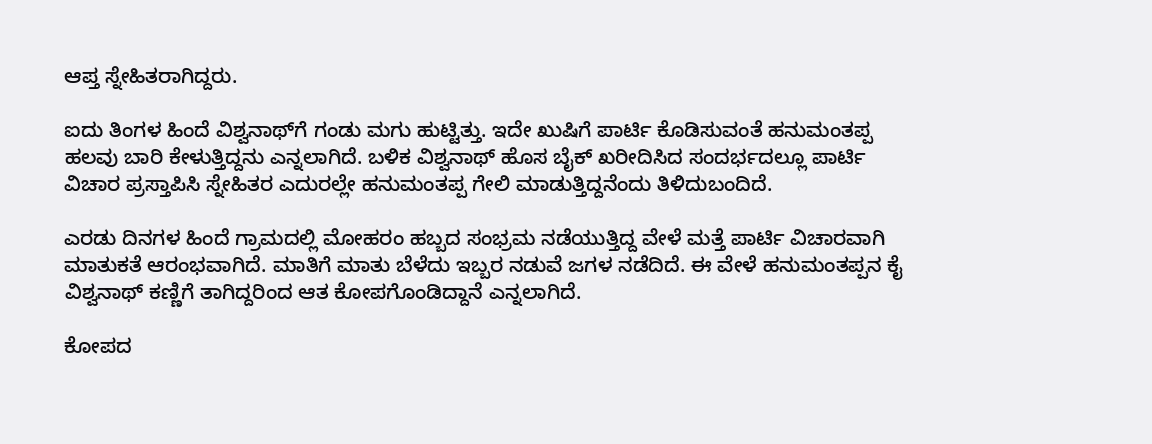ಆಪ್ತ ಸ್ನೇಹಿತರಾಗಿದ್ದರು.

ಐದು ತಿಂಗಳ ಹಿಂದೆ ವಿಶ್ವನಾಥ್‌ಗೆ ಗಂಡು ಮಗು ಹುಟ್ಟಿತ್ತು. ಇದೇ ಖುಷಿಗೆ ಪಾರ್ಟಿ ಕೊಡಿಸುವಂತೆ ಹನುಮಂತಪ್ಪ ಹಲವು ಬಾರಿ ಕೇಳುತ್ತಿದ್ದನು ಎನ್ನಲಾಗಿದೆ. ಬಳಿಕ ವಿಶ್ವನಾಥ್ ಹೊಸ ಬೈಕ್ ಖರೀದಿಸಿದ ಸಂದರ್ಭದಲ್ಲೂ ಪಾರ್ಟಿ ವಿಚಾರ ಪ್ರಸ್ತಾಪಿಸಿ ಸ್ನೇಹಿತರ ಎದುರಲ್ಲೇ ಹನುಮಂತಪ್ಪ ಗೇಲಿ ಮಾಡುತ್ತಿದ್ದನೆಂದು ತಿಳಿದುಬಂದಿದೆ.

ಎರಡು ದಿನಗಳ ಹಿಂದೆ ಗ್ರಾಮದಲ್ಲಿ ಮೋಹರಂ ಹಬ್ಬದ ಸಂಭ್ರಮ ನಡೆಯುತ್ತಿದ್ದ ವೇಳೆ ಮತ್ತೆ ಪಾರ್ಟಿ ವಿಚಾರವಾಗಿ ಮಾತುಕತೆ ಆರಂಭವಾಗಿದೆ. ಮಾತಿಗೆ ಮಾತು ಬೆಳೆದು ಇಬ್ಬರ ನಡುವೆ ಜಗಳ ನಡೆದಿದೆ. ಈ ವೇಳೆ ಹನುಮಂತಪ್ಪನ ಕೈ ವಿಶ್ವನಾಥ್ ಕಣ್ಣಿಗೆ ತಾಗಿದ್ದರಿಂದ ಆತ ಕೋಪಗೊಂಡಿದ್ದಾನೆ ಎನ್ನಲಾಗಿದೆ.

ಕೋಪದ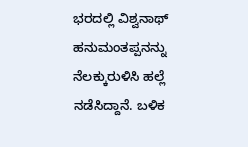ಭರದಲ್ಲಿ ವಿಶ್ವನಾಥ್ ಹನುಮಂತಪ್ಪನನ್ನು ನೆಲಕ್ಕುರುಳಿಸಿ ಹಲ್ಲೆ ನಡೆಸಿದ್ದಾನೆ. ಬಳಿಕ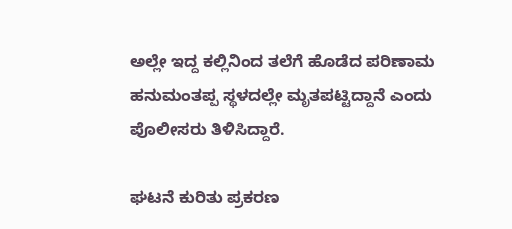ಅಲ್ಲೇ ಇದ್ದ ಕಲ್ಲಿನಿಂದ ತಲೆಗೆ ಹೊಡೆದ ಪರಿಣಾಮ ಹನುಮಂತಪ್ಪ ಸ್ಥಳದಲ್ಲೇ ಮೃತಪಟ್ಟಿದ್ದಾನೆ ಎಂದು ಪೊಲೀಸರು ತಿಳಿಸಿದ್ದಾರೆ.

ಘಟನೆ ಕುರಿತು ಪ್ರಕರಣ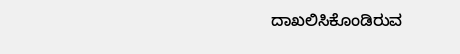ದಾಖಲಿಸಿಕೊಂಡಿರುವ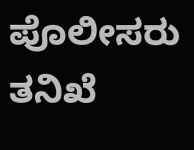ಪೊಲೀಸರು ತನಿಖೆ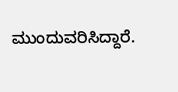ಮುಂದುವರಿಸಿದ್ದಾರೆ.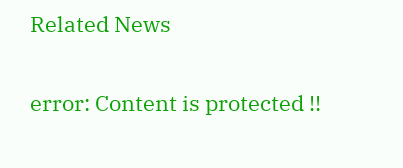Related News

error: Content is protected !!